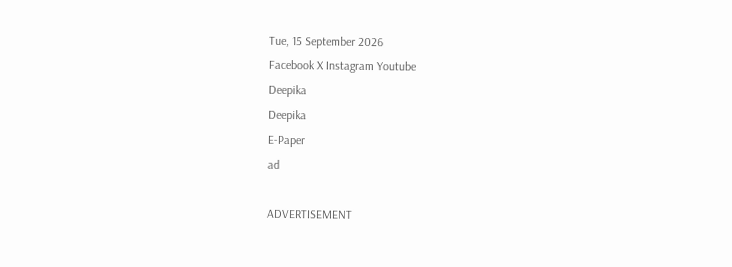Tue, 15 September 2026
Facebook X Instagram Youtube
Deepika
Deepika
E-Paper
ad

ADVERTISEMENT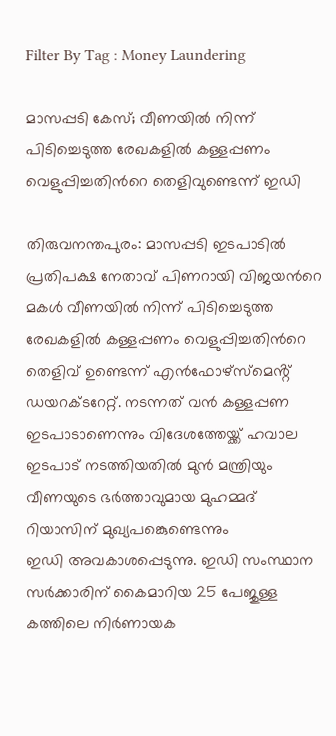Filter By Tag : Money Laundering

മാസപ്പടി കേസ്; വീണയിൽ നിന്ന് പിടിച്ചെടുത്ത രേഖകളിൽ കള്ളപ്പണം വെളുപ്പിച്ചതിന്‍റെ തെളിവുണ്ടെന്ന് ഇഡി

തിരുവനന്തപുരം: മാസപ്പടി ഇടപാടിൽ പ്രതിപക്ഷ നേതാവ് പിണറായി വിജയന്‍റെ മകൾ വീണയിൽ നിന്ന് പിടിച്ചെടുത്ത രേഖകളിൽ കള്ളപ്പണം വെളുപ്പിച്ചതിന്‍റെ തെളിവ് ഉണ്ടെന്ന് എൻഫോഴ്സ്മെൻ്റ് ഡയറക്ടറേറ്റ്. നടന്നത് വൻ കള്ളപ്പണ ഇടപാടാണെന്നും വിദേശത്തേയ്ക്ക് ഹവാല ഇടപാട് നടത്തിയതിൽ മുൻ മന്ത്രിയും വീണയുടെ ഭർത്താവുമായ മുഹമ്മദ് റിയാസിന് മുഖ്യപങ്കെുണ്ടെന്നും
ഇഡി അവകാശപ്പെടുന്നു. ഇഡി സംസ്ഥാന സർക്കാരിന് കൈമാറിയ 25 പേജുള്ള കത്തിലെ നിർണായക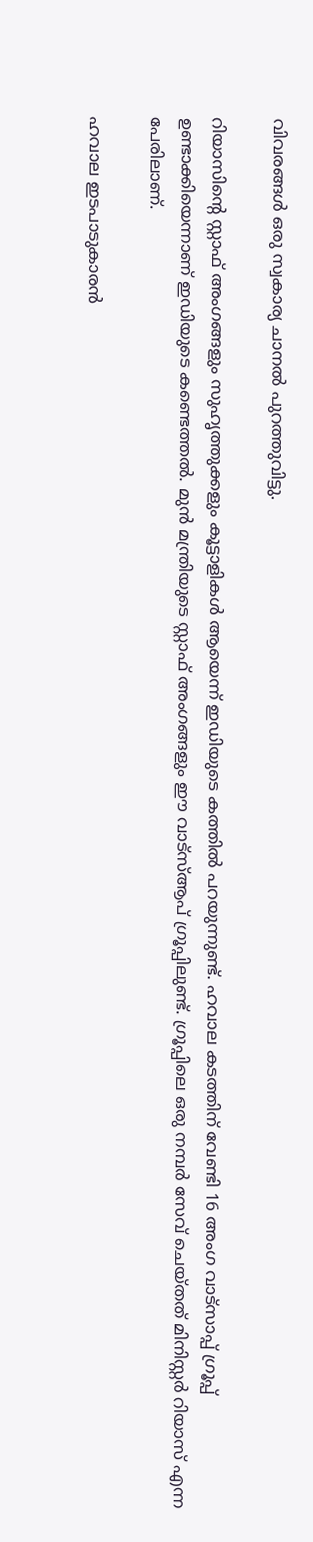വിവരങ്ങൾ ഒരു സ്വകാര്യ ചാനൽ പുറത്തുവിട്ടു.

റിയാസിന്‍റെ സ്റ്റാഫ് അംഗങ്ങളും സുഹൃത്തുക്കളും കൂട്ടാളികൾ ആയെന്ന് ഇഡിയുടെ കത്തില്‍ പറയുന്നുണ്ട്. ഹവാല കടത്തിന് വേണ്ടി 16 അംഗ വാട്സാപ്പ് ഗ്രൂപ്പ് ഉണ്ടാക്കിയെന്നാണ് ഇഡിയുടെ കണ്ടെത്തൽ. മുൻ മന്ത്രിയുടെ സ്റ്റാഫ് അംഗങ്ങളും ഈ വാട്സ്ആപ് ഗ്രൂപ്പിലുണ്ട്. ഗ്രൂപ്പിലെ ഒരു നമ്പർ സേവ് ചെയ്തത് മിനിസ്റ്റർ റിയാസ് എന്ന പേരിലാണ്.

ഹവാല ഇടപാടുകാരൻ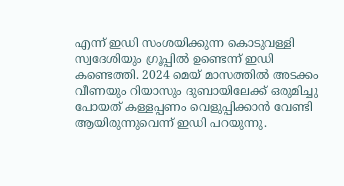എന്ന് ഇഡി സംശയിക്കുന്ന കൊടുവള്ളി സ്വദേശിയും ഗ്രൂപ്പിൽ ഉണ്ടെന്ന് ഇഡി കണ്ടെത്തി. 2024 മെയ് മാസത്തിൽ അടക്കം വീണയും റിയാസും ദുബായിലേക്ക് ഒരുമിച്ചു പോയത് കള്ളപ്പണം വെളുപ്പിക്കാൻ വേണ്ടി ആയിരുന്നുവെന്ന് ഇഡി പറയുന്നു.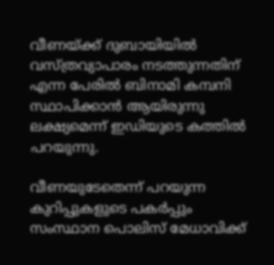വീണയ്ക്ക് ദുബായിയിൽ
വസ്ത്രവ്യാപാരം നടത്തുന്നതിന് എന്ന പേരിൽ ബിനാമി കമ്പനി സ്ഥാപിക്കാൻ ആയിരുന്നു ലക്ഷ്യമെന്ന് ഇഡിയുടെ കത്തില്‍ പറയുന്നു.

വീണയുടേതെന്ന് പറയുന്ന കുറിപ്പുകളുടെ പകർപ്പും സംസ്ഥാന പൊലിസ് മേധാവിക്ക്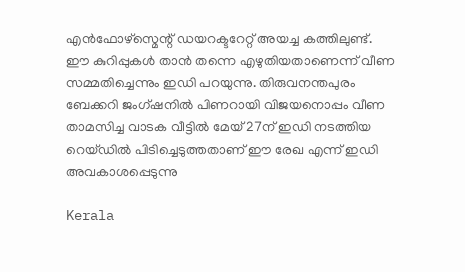എൻഫോഴ്സ്മെന്റ് ഡയറക്ടറേറ്റ് അയച്ച കത്തിലുണ്ട്. ഈ കുറിപ്പുകൾ താൻ തന്നെ എഴുതിയതാണെന്ന് വീണ സമ്മതിച്ചെന്നും ഇ‍ഡി പറയുന്നു. തിരുവനന്തപുരം ബേക്കറി ജംഗ്ഷനിൽ പിണറായി വിജയനൊപ്പം വീണ താമസിച്ച വാടക വീട്ടിൽ മേയ് 27ന് ഇഡി നടത്തിയ റെയ്ഡിൽ പിടിച്ചെടുത്തതാണ് ഈ രേഖ എന്ന് ഇ‍ഡി അവകാശപ്പെടുന്നു

Kerala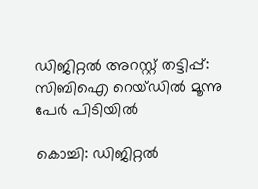ഡിജിറ്റൽ അറസ്റ്റ് തട്ടിപ്പ്: സിബിഐ റെയ്‌ഡിൽ മൂന്നു പേർ പിടിയിൽ

കൊച്ചി: ഡിജിറ്റൽ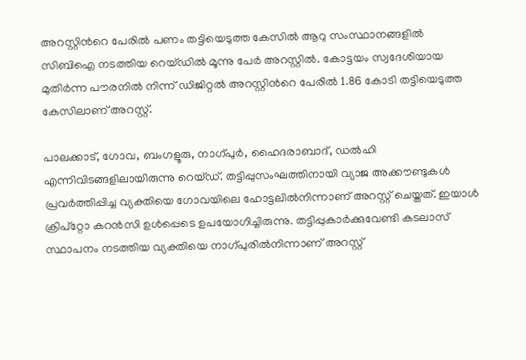അറസ്റ്റിന്‍റെ പേരിൽ പണം തട്ടിയെടുത്ത കേസിൽ ആറു സംസ്ഥാനങ്ങളിൽ സിബിഐ നടത്തിയ റെയ്ഡിൽ മൂന്നു പേർ അറസ്റ്റിൽ. കോട്ടയം സ്വദേശിയായ മുതിർന്ന പൗരനിൽ നിന്ന് ഡിജിറ്റൽ അറസ്റ്റിന്‍റെ പേരിൽ 1.86 കോടി തട്ടിയെടുത്ത കേസിലാണ് അറസ്റ്റ്.

പാലക്കാട്, ഗോവ, ബംഗളൂരു, നാഗ്പുർ, ഹൈദരാബാദ്, ഡൽഹി എന്നിവിടങ്ങളിലായിരുന്നു റെയ്ഡ്. തട്ടിപ്പുസംഘത്തിനായി വ്യാജ അക്കൗണ്ടുകൾ പ്രവർത്തിപ്പിച്ച വ്യക്തിയെ ഗോവയിലെ ഹോട്ടലിൽനിന്നാണ് അറസ്റ്റ് ചെയ്തത്. ഇയാൾ ക്രിപ്റ്റോ കറൻസി ഉൾപ്പെടെ ഉപയോഗിച്ചിരുന്നു. തട്ടിപ്പുകാർക്കുവേണ്ടി കടലാസ് സ്ഥാപനം നടത്തിയ വ്യക്തിയെ നാഗ്പുരിൽനിന്നാണ് അറസ്റ്റ്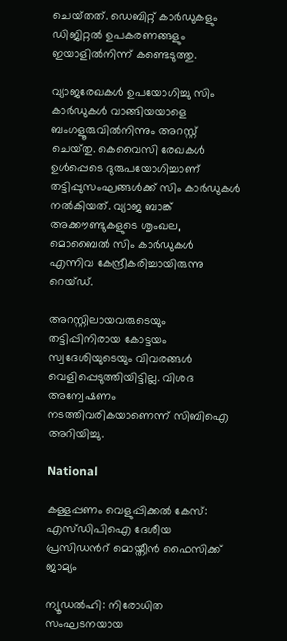ചെയ്‌തത്. ഡെബിറ്റ് കാർഡുകളും ഡിജിറ്റൽ ഉപകരണങ്ങളും ഇയാളിൽനിന്ന് കണ്ടെടുത്തു.

വ്യാജരേഖകൾ ഉപയോഗിച്ചു സിം കാർഡുകൾ വാങ്ങിയയാളെ ബംഗളൂരുവിൽനിന്നും അറസ്റ്റ് ചെയ്‌തു. കെവൈസി രേഖകൾ ഉൾപ്പെടെ ദുരുപയോഗിച്ചാണ് തട്ടിപ്പുസംഘങ്ങൾക്ക് സിം കാർഡുകൾ നൽകിയത്. വ്യാജ ബാങ്ക് അക്കൗണ്ടുകളുടെ ശൃംഖല, മൊബൈൽ സിം കാർഡുകൾ എന്നിവ കേന്ദ്രീകരിച്ചായിരുന്നു റെയ്ഡ്.

അറസ്റ്റിലായവരുടെയും തട്ടിപ്പിനിരായ കോട്ടയം സ്വദേശിയുടെയും വിവരങ്ങൾ വെളിപ്പെടുത്തിയിട്ടില്ല. വിശദ അന്വേഷണം നടത്തിവരികയാണെന്ന് സിബിഐ അറിയിച്ചു.

National

കള്ളപ്പണം വെളുപ്പിക്കൽ കേസ്: എസ്ഡിപിഐ ദേശീയ പ്രസിഡന്‍റ് മൊയ്തീൻ ഫൈസിക്ക് ജാമ്യം

ന്യൂഡൽഹി: നിരോധിത സംഘടനയായ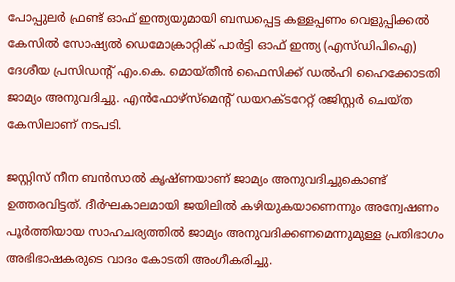പോപ്പുലർ ഫ്രണ്ട് ഓഫ് ഇന്ത്യയുമായി ബന്ധപ്പെട്ട കള്ളപ്പണം വെളുപ്പിക്കൽ കേസിൽ സോഷ്യൽ ഡെമോക്രാറ്റിക് പാർട്ടി ഓഫ് ഇന്ത്യ (എസ്ഡിപിഐ) ദേശീയ പ്രസിഡന്‍റ് എം.കെ. മൊയ്തീൻ ഫൈസിക്ക് ഡൽഹി ഹൈക്കോടതി ജാമ്യം അനുവദിച്ചു. എൻഫോഴ്‌സ്‌മെന്റ് ഡയറക്ടറേറ്റ് രജിസ്റ്റർ ചെയ്ത കേസിലാണ് നടപടി.

ജസ്റ്റിസ് നീന ബൻസാൽ കൃഷ്ണയാണ് ജാമ്യം അനുവദിച്ചുകൊണ്ട് ഉത്തരവിട്ടത്. ദീർഘകാലമായി ജയിലിൽ കഴിയുകയാണെന്നും അന്വേഷണം പൂർത്തിയായ സാഹചര്യത്തിൽ ജാമ്യം അനുവദിക്കണമെന്നുമുള്ള പ്രതിഭാഗം അഭിഭാഷകരുടെ വാദം കോടതി അംഗീകരിച്ചു.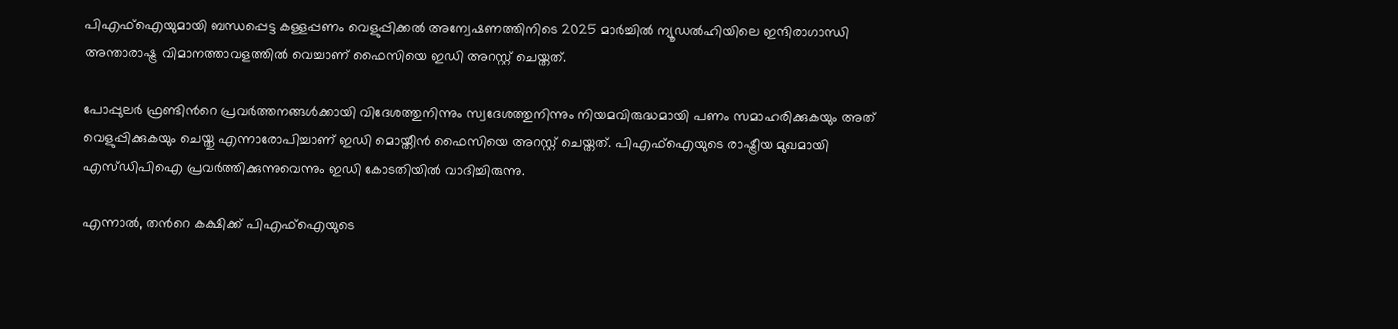പി‌എഫ്‌ഐയുമായി ബന്ധപ്പെട്ട കള്ളപ്പണം വെളുപ്പിക്കൽ അന്വേഷണത്തിനിടെ 2025 മാർച്ചിൽ ന്യൂഡൽഹിയിലെ ഇന്ദിരാഗാന്ധി അന്താരാഷ്ട്ര വിമാനത്താവളത്തിൽ വെച്ചാണ് ഫൈസിയെ ഇഡി അറസ്റ്റ് ചെയ്തത്.

പോപ്പുലർ ഫ്രണ്ടിന്‍റെ പ്രവർത്തനങ്ങൾക്കായി വിദേശത്തുനിന്നും സ്വദേശത്തുനിന്നും നിയമവിരുദ്ധമായി പണം സമാഹരിക്കുകയും അത് വെളുപ്പിക്കുകയും ചെയ്തു എന്നാരോപിച്ചാണ് ഇഡി മൊയ്തീൻ ഫൈസിയെ അറസ്റ്റ് ചെയ്തത്. പിഎഫ്ഐയുടെ രാഷ്ട്രീയ മുഖമായി എസ്ഡിപിഐ പ്രവർത്തിക്കുന്നുവെന്നും ഇഡി കോടതിയിൽ വാദിച്ചിരുന്നു.

എന്നാൽ, തന്‍റെ കക്ഷിക്ക് പിഎഫ്ഐയുടെ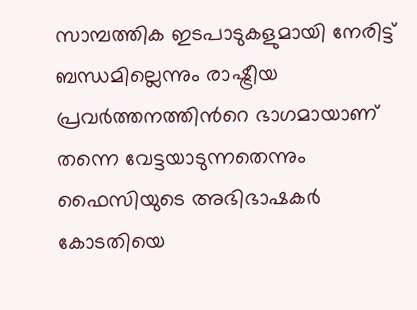സാമ്പത്തിക ഇടപാടുകളുമായി നേരിട്ട് ബന്ധമില്ലെന്നും രാഷ്ട്രീയ പ്രവർത്തനത്തിന്‍റെ ഭാഗമായാണ് തന്നെ വേട്ടയാടുന്നതെന്നും ഫൈസിയുടെ അഭിഭാഷകർ കോടതിയെ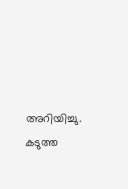അറിയിച്ചു. കടുത്ത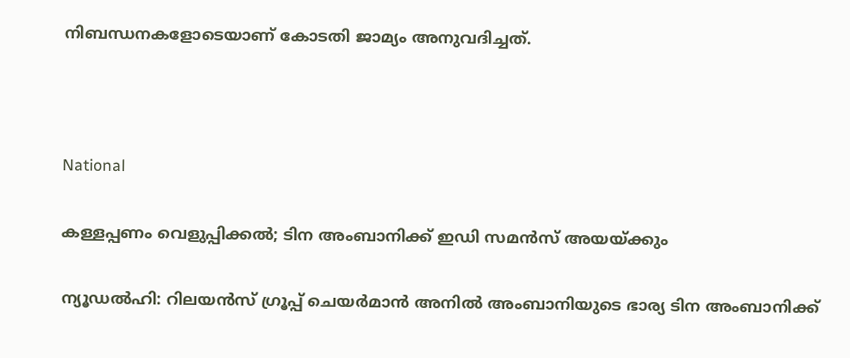നിബന്ധനകളോടെയാണ് കോടതി ജാമ്യം അനുവദിച്ചത്.



National

കള്ളപ്പണം വെളുപ്പിക്കൽ; ടിന അംബാനിക്ക് ഇഡി സമൻസ് അയയ്ക്കും

ന്യൂഡൽഹി: റിലയൻസ് ഗ്രൂപ്പ് ചെയർമാൻ അനിൽ അംബാനിയുടെ ഭാര്യ ടിന അംബാനിക്ക്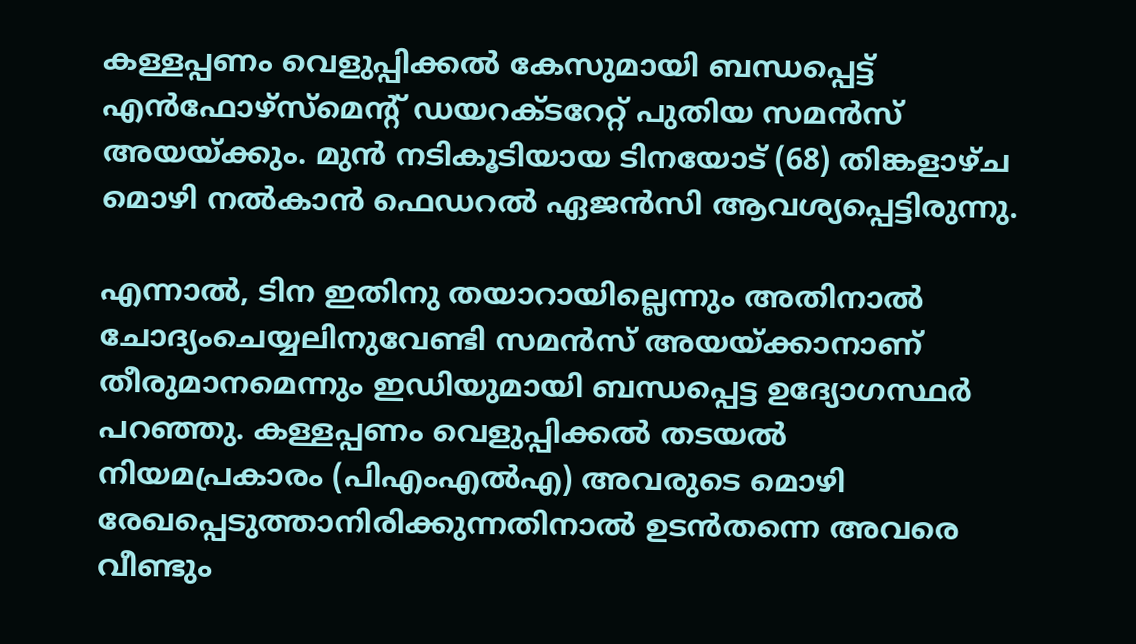കള്ളപ്പണം വെളുപ്പിക്കൽ കേസുമായി ബന്ധപ്പെട്ട് എൻഫോഴ്സ്മെന്‍റ് ഡയറക്ടറേറ്റ് പുതിയ സമൻസ് അയയ്ക്കും. മുൻ നടികൂടിയായ ടിനയോട് (68) തിങ്കളാഴ്ച മൊഴി നൽകാൻ ഫെഡറൽ ഏജൻസി ആവശ്യപ്പെട്ടിരുന്നു.

എന്നാൽ, ടിന ഇതിനു തയാറായില്ലെന്നും അതിനാൽ ചോദ്യംചെയ്യലിനുവേണ്ടി സമൻസ് അയയ്ക്കാനാണ് തീരുമാനമെന്നും ഇഡിയുമായി ബന്ധപ്പെട്ട ഉദ്യോഗസ്ഥർ പറഞ്ഞു. കള്ളപ്പണം വെളുപ്പിക്കൽ തടയൽ നിയമപ്രകാരം (പിഎംഎൽഎ) അവരുടെ മൊഴി രേഖപ്പെടുത്താനിരിക്കുന്നതിനാൽ ഉടൻതന്നെ അവരെ വീണ്ടും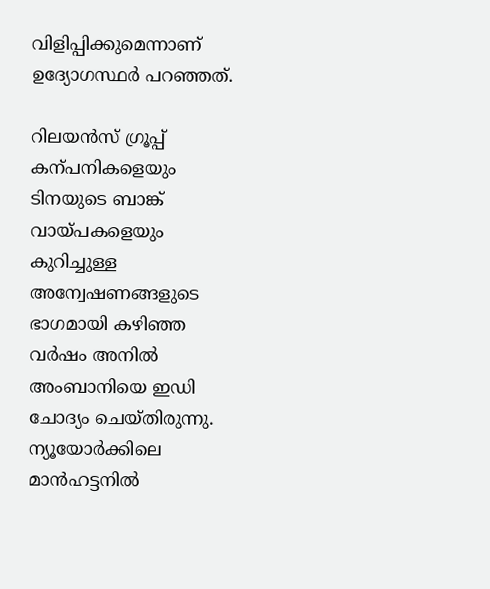വിളിപ്പിക്കുമെന്നാണ് ഉദ്യോഗസ്ഥർ പറഞ്ഞത്.

റിലയൻസ് ഗ്രൂപ്പ് കന്പനികളെയും ടിനയുടെ ബാങ്ക് വായ്പകളെയും കുറിച്ചുള്ള അന്വേഷണങ്ങളുടെ ഭാഗമായി കഴിഞ്ഞ വർഷം അനിൽ അംബാനിയെ ഇഡി ചോദ്യം ചെയ്തിരുന്നു. ന്യൂയോർക്കിലെ മാൻഹട്ടനിൽ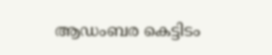ആഡംബര കെട്ടിടം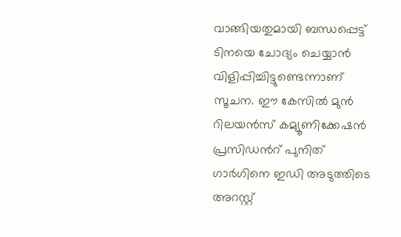വാങ്ങിയതുമായി ബന്ധപ്പെട്ട് ടിനയെ ചോദ്യം ചെയ്യാൻ വിളിപ്പിച്ചിട്ടുണ്ടെന്നാണ് സൂചന. ഈ കേസിൽ മുൻ റിലയൻസ് കമ്യൂണിക്കേഷൻ പ്രസിഡന്‍റ് പുനിത് ഗാർഗിനെ ഇഡി അടുത്തിടെ അറസ്റ്റ്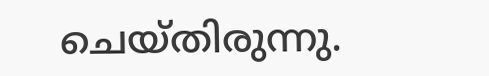ചെയ്തിരുന്നു.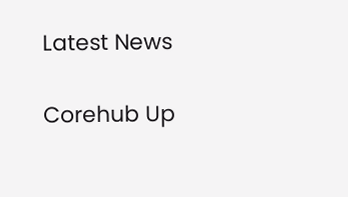Latest News

Corehub Up